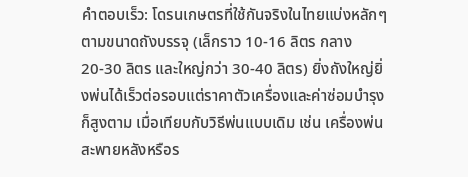คำตอบเร็ว: โดรนเกษตรที่ใช้กันจริงในไทยแบ่งหลักๆ ตามขนาดถังบรรจุ (เล็กราว 10-16 ลิตร กลาง 20-30 ลิตร และใหญ่กว่า 30-40 ลิตร) ยิ่งถังใหญ่ยิ่งพ่นได้เร็วต่อรอบแต่ราคาตัวเครื่องและค่าซ่อมบำรุงก็สูงตาม เมื่อเทียบกับวิธีพ่นแบบเดิม เช่น เครื่องพ่นสะพายหลังหรือร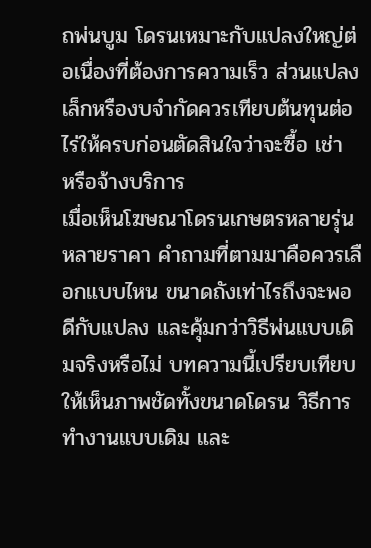ถพ่นบูม โดรนเหมาะกับแปลงใหญ่ต่อเนื่องที่ต้องการความเร็ว ส่วนแปลงเล็กหรืองบจำกัดควรเทียบต้นทุนต่อไร่ให้ครบก่อนตัดสินใจว่าจะซื้อ เช่า หรือจ้างบริการ
เมื่อเห็นโฆษณาโดรนเกษตรหลายรุ่นหลายราคา คำถามที่ตามมาคือควรเลือกแบบไหน ขนาดถังเท่าไรถึงจะพอดีกับแปลง และคุ้มกว่าวิธีพ่นแบบเดิมจริงหรือไม่ บทความนี้เปรียบเทียบให้เห็นภาพชัดทั้งขนาดโดรน วิธีการทำงานแบบเดิม และ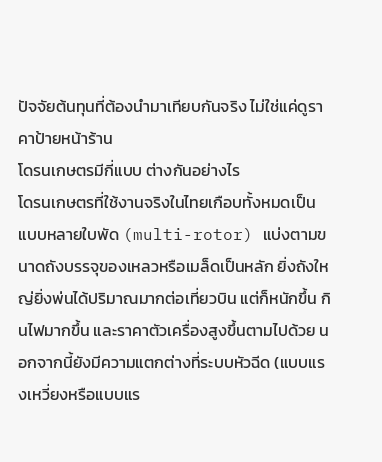ปัจจัยต้นทุนที่ต้องนำมาเทียบกันจริง ไม่ใช่แค่ดูราคาป้ายหน้าร้าน
โดรนเกษตรมีกี่แบบ ต่างกันอย่างไร
โดรนเกษตรที่ใช้งานจริงในไทยเกือบทั้งหมดเป็นแบบหลายใบพัด (multi-rotor) แบ่งตามขนาดถังบรรจุของเหลวหรือเมล็ดเป็นหลัก ยิ่งถังใหญ่ยิ่งพ่นได้ปริมาณมากต่อเที่ยวบิน แต่ก็หนักขึ้น กินไฟมากขึ้น และราคาตัวเครื่องสูงขึ้นตามไปด้วย นอกจากนี้ยังมีความแตกต่างที่ระบบหัวฉีด (แบบแรงเหวี่ยงหรือแบบแร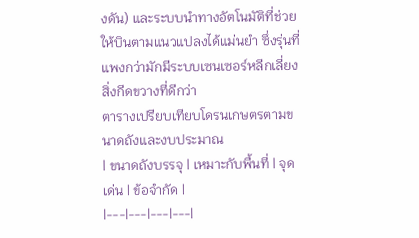งดัน) และระบบนำทางอัตโนมัติที่ช่วยให้บินตามแนวแปลงได้แม่นยำ ซึ่งรุ่นที่แพงกว่ามักมีระบบเซนเซอร์หลีกเลี่ยงสิ่งกีดขวางที่ดีกว่า
ตารางเปรียบเทียบโดรนเกษตรตามขนาดถังและงบประมาณ
| ขนาดถังบรรจุ | เหมาะกับพื้นที่ | จุดเด่น | ข้อจำกัด |
|---|---|---|---|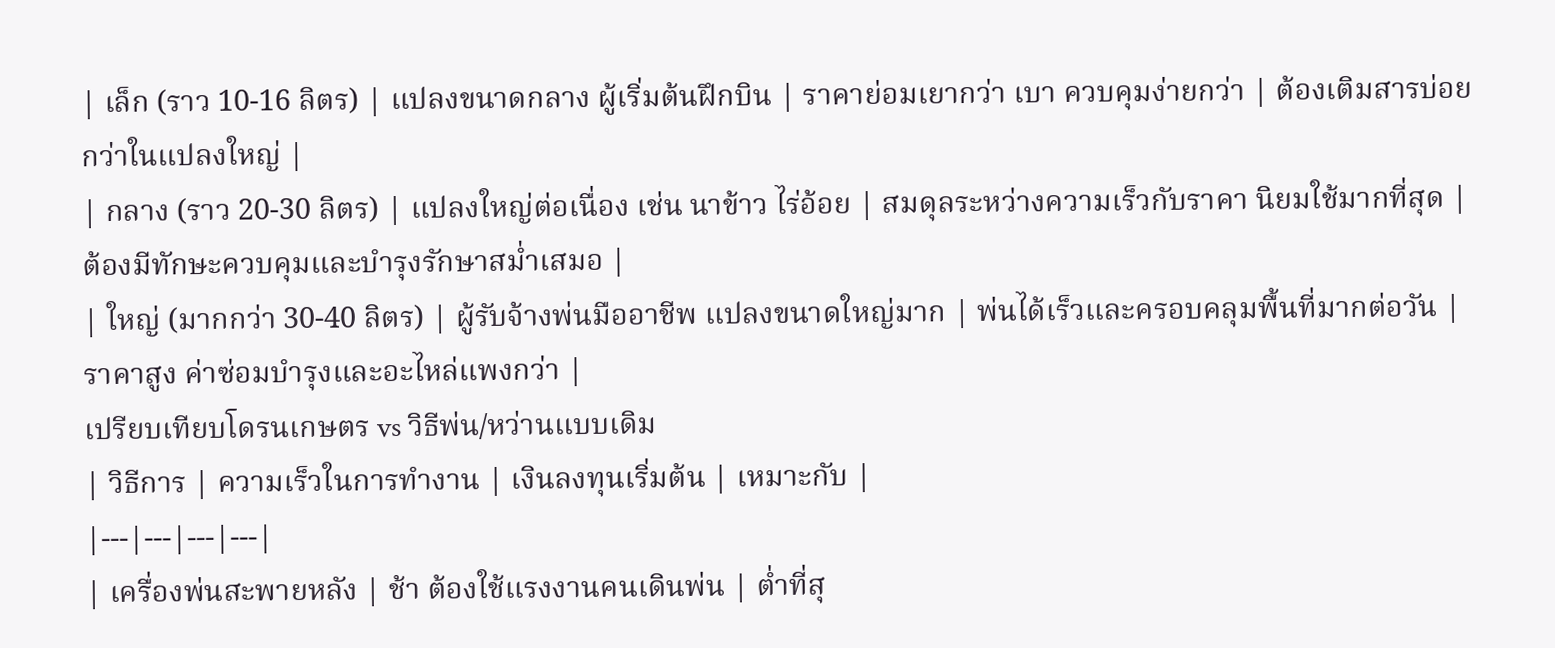| เล็ก (ราว 10-16 ลิตร) | แปลงขนาดกลาง ผู้เริ่มต้นฝึกบิน | ราคาย่อมเยากว่า เบา ควบคุมง่ายกว่า | ต้องเติมสารบ่อยกว่าในแปลงใหญ่ |
| กลาง (ราว 20-30 ลิตร) | แปลงใหญ่ต่อเนื่อง เช่น นาข้าว ไร่อ้อย | สมดุลระหว่างความเร็วกับราคา นิยมใช้มากที่สุด | ต้องมีทักษะควบคุมและบำรุงรักษาสม่ำเสมอ |
| ใหญ่ (มากกว่า 30-40 ลิตร) | ผู้รับจ้างพ่นมืออาชีพ แปลงขนาดใหญ่มาก | พ่นได้เร็วและครอบคลุมพื้นที่มากต่อวัน | ราคาสูง ค่าซ่อมบำรุงและอะไหล่แพงกว่า |
เปรียบเทียบโดรนเกษตร vs วิธีพ่น/หว่านแบบเดิม
| วิธีการ | ความเร็วในการทำงาน | เงินลงทุนเริ่มต้น | เหมาะกับ |
|---|---|---|---|
| เครื่องพ่นสะพายหลัง | ช้า ต้องใช้แรงงานคนเดินพ่น | ต่ำที่สุ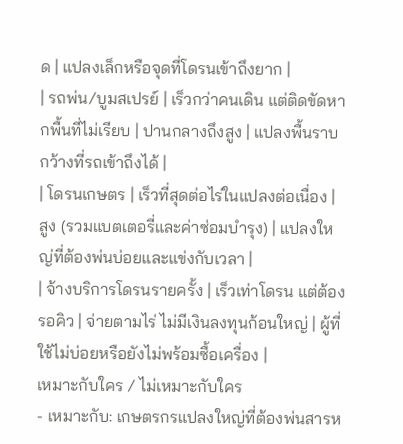ด | แปลงเล็กหรือจุดที่โดรนเข้าถึงยาก |
| รถพ่น/บูมสเปรย์ | เร็วกว่าคนเดิน แต่ติดขัดหากพื้นที่ไม่เรียบ | ปานกลางถึงสูง | แปลงพื้นราบกว้างที่รถเข้าถึงได้ |
| โดรนเกษตร | เร็วที่สุดต่อไร่ในแปลงต่อเนื่อง | สูง (รวมแบตเตอรี่และค่าซ่อมบำรุง) | แปลงใหญ่ที่ต้องพ่นบ่อยและแข่งกับเวลา |
| จ้างบริการโดรนรายครั้ง | เร็วเท่าโดรน แต่ต้องรอคิว | จ่ายตามไร่ ไม่มีเงินลงทุนก้อนใหญ่ | ผู้ที่ใช้ไม่บ่อยหรือยังไม่พร้อมซื้อเครื่อง |
เหมาะกับใคร / ไม่เหมาะกับใคร
- เหมาะกับ: เกษตรกรแปลงใหญ่ที่ต้องพ่นสารห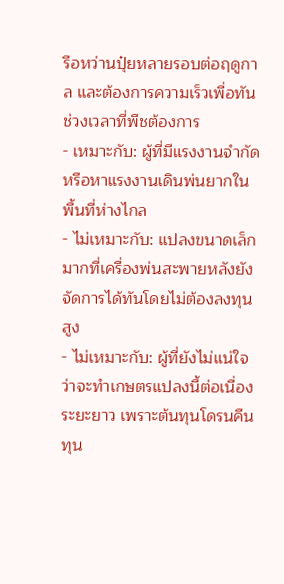รือหว่านปุ๋ยหลายรอบต่อฤดูกาล และต้องการความเร็วเพื่อทันช่วงเวลาที่พืชต้องการ
- เหมาะกับ: ผู้ที่มีแรงงานจำกัดหรือหาแรงงานเดินพ่นยากในพื้นที่ห่างไกล
- ไม่เหมาะกับ: แปลงขนาดเล็กมากที่เครื่องพ่นสะพายหลังยังจัดการได้ทันโดยไม่ต้องลงทุนสูง
- ไม่เหมาะกับ: ผู้ที่ยังไม่แน่ใจว่าจะทำเกษตรแปลงนี้ต่อเนื่องระยะยาว เพราะต้นทุนโดรนคืนทุน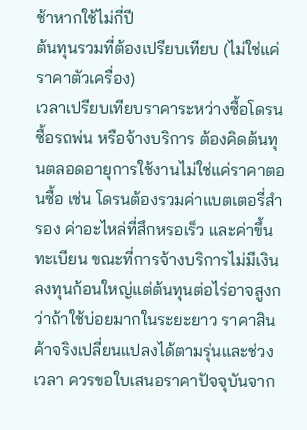ช้าหากใช้ไม่กี่ปี
ต้นทุนรวมที่ต้องเปรียบเทียบ (ไม่ใช่แค่ราคาตัวเครื่อง)
เวลาเปรียบเทียบราคาระหว่างซื้อโดรน ซื้อรถพ่น หรือจ้างบริการ ต้องคิดต้นทุนตลอดอายุการใช้งานไม่ใช่แค่ราคาตอนซื้อ เช่น โดรนต้องรวมค่าแบตเตอรี่สำรอง ค่าอะไหล่ที่สึกหรอเร็ว และค่าขึ้นทะเบียน ขณะที่การจ้างบริการไม่มีเงินลงทุนก้อนใหญ่แต่ต้นทุนต่อไร่อาจสูงกว่าถ้าใช้บ่อยมากในระยะยาว ราคาสินค้าจริงเปลี่ยนแปลงได้ตามรุ่นและช่วงเวลา ควรขอใบเสนอราคาปัจจุบันจาก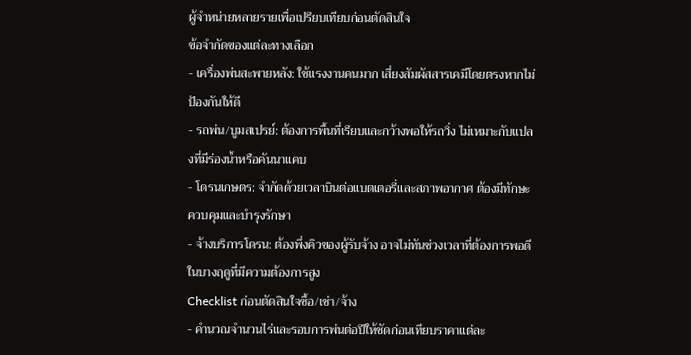ผู้จำหน่ายหลายรายเพื่อเปรียบเทียบก่อนตัดสินใจ
ข้อจำกัดของแต่ละทางเลือก
- เครื่องพ่นสะพายหลัง: ใช้แรงงานคนมาก เสี่ยงสัมผัสสารเคมีโดยตรงหากไม่ป้องกันให้ดี
- รถพ่น/บูมสเปรย์: ต้องการพื้นที่เรียบและกว้างพอให้รถวิ่ง ไม่เหมาะกับแปลงที่มีร่องน้ำหรือคันนาแคบ
- โดรนเกษตร: จำกัดด้วยเวลาบินต่อแบตเตอรี่และสภาพอากาศ ต้องมีทักษะควบคุมและบำรุงรักษา
- จ้างบริการโดรน: ต้องพึ่งคิวของผู้รับจ้าง อาจไม่ทันช่วงเวลาที่ต้องการพอดีในบางฤดูที่มีความต้องการสูง
Checklist ก่อนตัดสินใจซื้อ/เช่า/จ้าง
- คำนวณจำนวนไร่และรอบการพ่นต่อปีให้ชัดก่อนเทียบราคาแต่ละ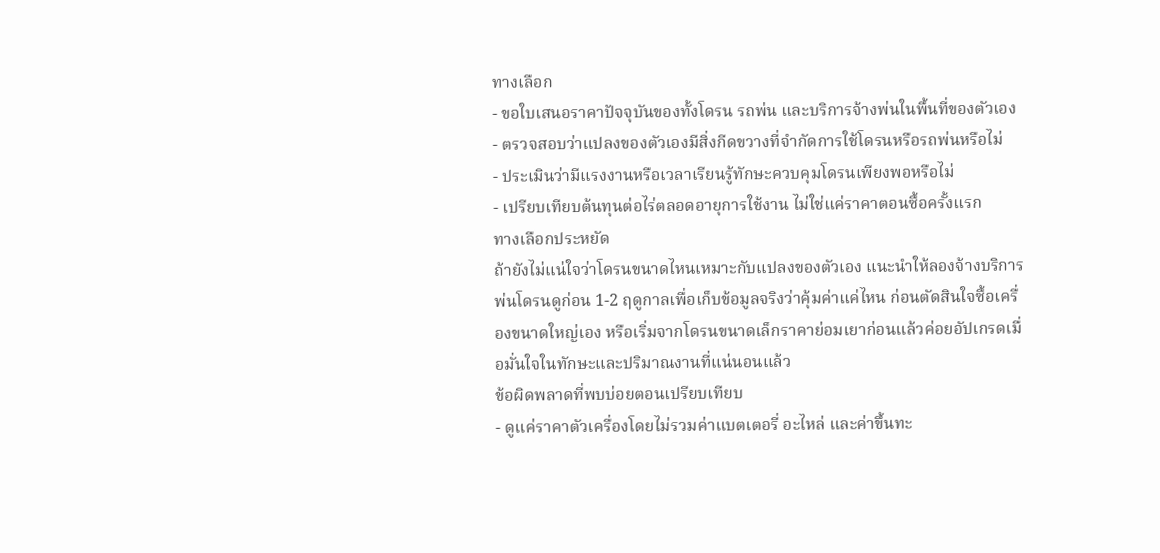ทางเลือก
- ขอใบเสนอราคาปัจจุบันของทั้งโดรน รถพ่น และบริการจ้างพ่นในพื้นที่ของตัวเอง
- ตรวจสอบว่าแปลงของตัวเองมีสิ่งกีดขวางที่จำกัดการใช้โดรนหรือรถพ่นหรือไม่
- ประเมินว่ามีแรงงานหรือเวลาเรียนรู้ทักษะควบคุมโดรนเพียงพอหรือไม่
- เปรียบเทียบต้นทุนต่อไร่ตลอดอายุการใช้งาน ไม่ใช่แค่ราคาตอนซื้อครั้งแรก
ทางเลือกประหยัด
ถ้ายังไม่แน่ใจว่าโดรนขนาดไหนเหมาะกับแปลงของตัวเอง แนะนำให้ลองจ้างบริการพ่นโดรนดูก่อน 1-2 ฤดูกาลเพื่อเก็บข้อมูลจริงว่าคุ้มค่าแค่ไหน ก่อนตัดสินใจซื้อเครื่องขนาดใหญ่เอง หรือเริ่มจากโดรนขนาดเล็กราคาย่อมเยาก่อนแล้วค่อยอัปเกรดเมื่อมั่นใจในทักษะและปริมาณงานที่แน่นอนแล้ว
ข้อผิดพลาดที่พบบ่อยตอนเปรียบเทียบ
- ดูแค่ราคาตัวเครื่องโดยไม่รวมค่าแบตเตอรี่ อะไหล่ และค่าขึ้นทะ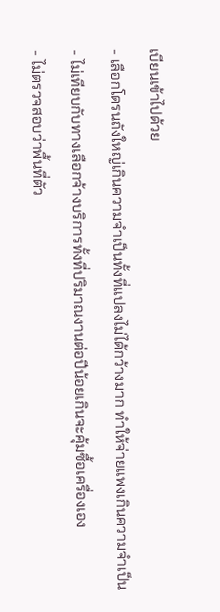เบียนเข้าไปด้วย
- เลือกโดรนถังใหญ่เกินความจำเป็นทั้งที่แปลงไม่ได้กว้างมาก ทำให้จ่ายแพงเกินความจำเป็น
- ไม่เทียบกับทางเลือกจ้างบริการทั้งที่ปริมาณงานต่อปีน้อยเกินจะคุ้มซื้อเครื่องเอง
- ไม่ตรวจสอบว่าพื้นที่ตัว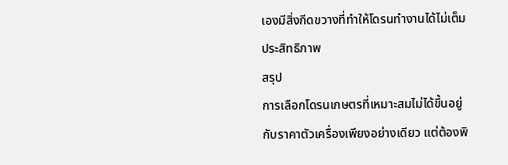เองมีสิ่งกีดขวางที่ทำให้โดรนทำงานได้ไม่เต็มประสิทธิภาพ
สรุป
การเลือกโดรนเกษตรที่เหมาะสมไม่ได้ขึ้นอยู่กับราคาตัวเครื่องเพียงอย่างเดียว แต่ต้องพิ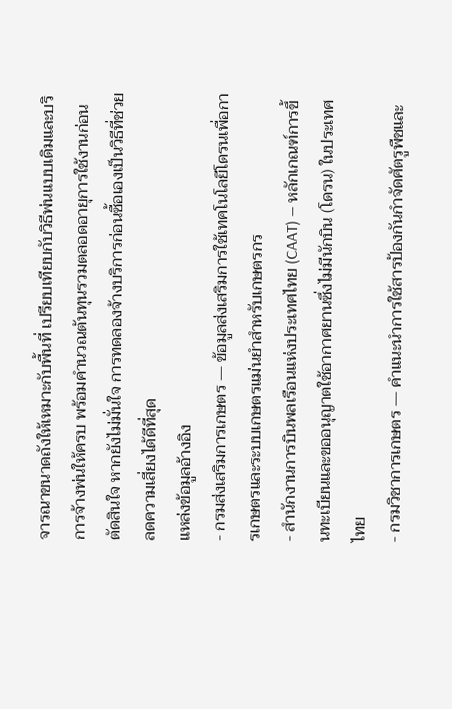จารณาขนาดถังให้เหมาะกับพื้นที่ เปรียบเทียบกับวิธีพ่นแบบเดิมและบริการจ้างพ่นให้ครบ พร้อมคำนวณต้นทุนรวมตลอดอายุการใช้งานก่อนตัดสินใจ หากยังไม่มั่นใจ การทดลองจ้างบริการก่อนซื้อเองเป็นวิธีที่ช่วยลดความเสี่ยงได้ดีที่สุด
แหล่งข้อมูลอ้างอิง
- กรมส่งเสริมการเกษตร — ข้อมูลส่งเสริมการใช้เทคโนโลยีโดรนเพื่อการเกษตรและระบบเกษตรแม่นยำสำหรับเกษตรกร
- สำนักงานการบินพลเรือนแห่งประเทศไทย (CAAT) — หลักเกณฑ์การขึ้นทะเบียนและขออนุญาตใช้อากาศยานซึ่งไม่มีนักบิน (โดรน) ในประเทศไทย
- กรมวิชาการเกษตร — คำแนะนำการใช้สารป้องกันกำจัดศัตรูพืชและ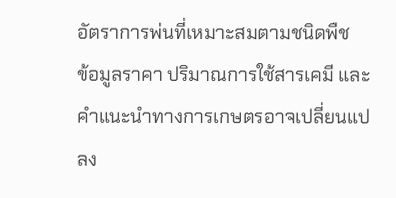อัตราการพ่นที่เหมาะสมตามชนิดพืช
ข้อมูลราคา ปริมาณการใช้สารเคมี และคำแนะนำทางการเกษตรอาจเปลี่ยนแปลง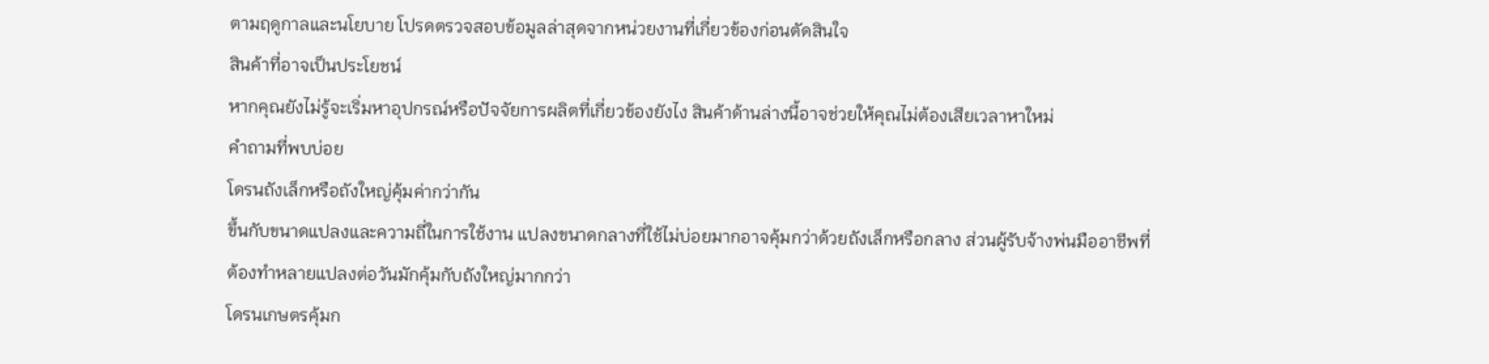ตามฤดูกาลและนโยบาย โปรดตรวจสอบข้อมูลล่าสุดจากหน่วยงานที่เกี่ยวข้องก่อนตัดสินใจ
สินค้าที่อาจเป็นประโยชน์
หากคุณยังไม่รู้จะเริ่มหาอุปกรณ์หรือปัจจัยการผลิตที่เกี่ยวข้องยังไง สินค้าด้านล่างนี้อาจช่วยให้คุณไม่ต้องเสียเวลาหาใหม่
คำถามที่พบบ่อย
โดรนถังเล็กหรือถังใหญ่คุ้มค่ากว่ากัน
ขึ้นกับขนาดแปลงและความถี่ในการใช้งาน แปลงขนาดกลางที่ใช้ไม่บ่อยมากอาจคุ้มกว่าด้วยถังเล็กหรือกลาง ส่วนผู้รับจ้างพ่นมืออาชีพที่ต้องทำหลายแปลงต่อวันมักคุ้มกับถังใหญ่มากกว่า
โดรนเกษตรคุ้มก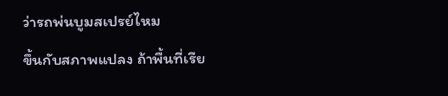ว่ารถพ่นบูมสเปรย์ไหม
ขึ้นกับสภาพแปลง ถ้าพื้นที่เรีย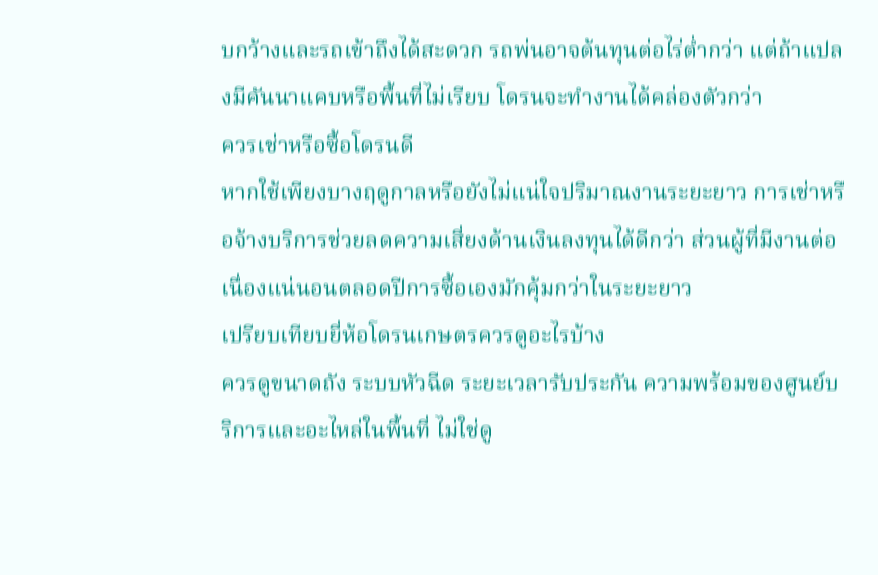บกว้างและรถเข้าถึงได้สะดวก รถพ่นอาจต้นทุนต่อไร่ต่ำกว่า แต่ถ้าแปลงมีคันนาแคบหรือพื้นที่ไม่เรียบ โดรนจะทำงานได้คล่องตัวกว่า
ควรเช่าหรือซื้อโดรนดี
หากใช้เพียงบางฤดูกาลหรือยังไม่แน่ใจปริมาณงานระยะยาว การเช่าหรือจ้างบริการช่วยลดความเสี่ยงด้านเงินลงทุนได้ดีกว่า ส่วนผู้ที่มีงานต่อเนื่องแน่นอนตลอดปีการซื้อเองมักคุ้มกว่าในระยะยาว
เปรียบเทียบยี่ห้อโดรนเกษตรควรดูอะไรบ้าง
ควรดูขนาดถัง ระบบหัวฉีด ระยะเวลารับประกัน ความพร้อมของศูนย์บริการและอะไหล่ในพื้นที่ ไม่ใช่ดู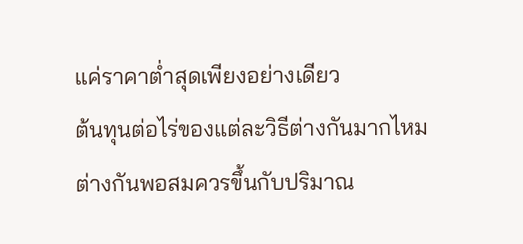แค่ราคาต่ำสุดเพียงอย่างเดียว
ต้นทุนต่อไร่ของแต่ละวิธีต่างกันมากไหม
ต่างกันพอสมควรขึ้นกับปริมาณ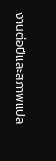งานต่อปีและสภาพแปล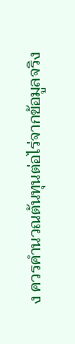ง ควรคำนวณต้นทุนต่อไร่จากข้อมูลจริง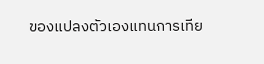ของแปลงตัวเองแทนการเทีย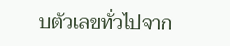บตัวเลขทั่วไปจาก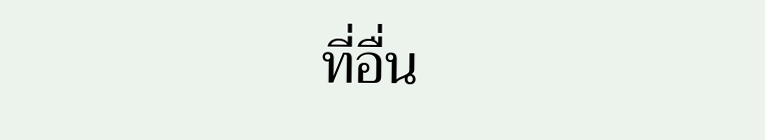ที่อื่น